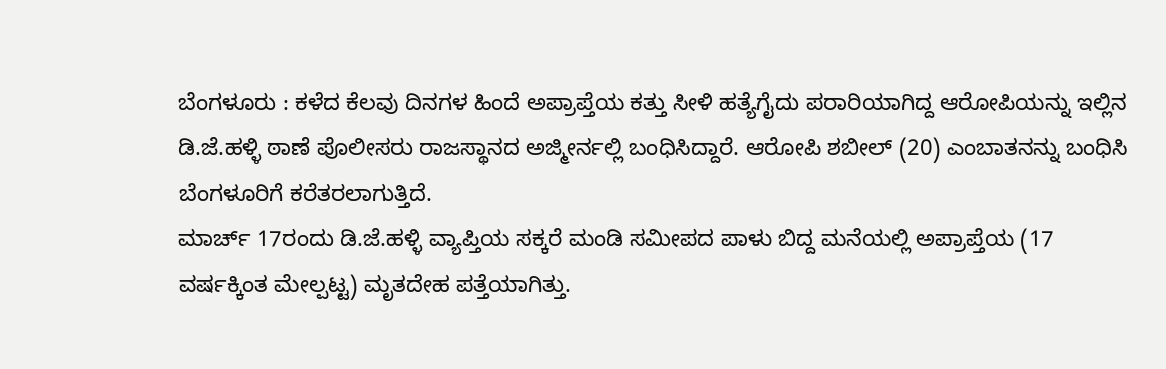ಬೆಂಗಳೂರು : ಕಳೆದ ಕೆಲವು ದಿನಗಳ ಹಿಂದೆ ಅಪ್ರಾಪ್ತೆಯ ಕತ್ತು ಸೀಳಿ ಹತ್ಯೆಗೈದು ಪರಾರಿಯಾಗಿದ್ದ ಆರೋಪಿಯನ್ನು ಇಲ್ಲಿನ ಡಿ.ಜೆ.ಹಳ್ಳಿ ಠಾಣೆ ಪೊಲೀಸರು ರಾಜಸ್ಥಾನದ ಅಜ್ಮೀರ್ನಲ್ಲಿ ಬಂಧಿಸಿದ್ದಾರೆ. ಆರೋಪಿ ಶಬೀಲ್ (20) ಎಂಬಾತನನ್ನು ಬಂಧಿಸಿ ಬೆಂಗಳೂರಿಗೆ ಕರೆತರಲಾಗುತ್ತಿದೆ.
ಮಾರ್ಚ್ 17ರಂದು ಡಿ.ಜೆ.ಹಳ್ಳಿ ವ್ಯಾಪ್ತಿಯ ಸಕ್ಕರೆ ಮಂಡಿ ಸಮೀಪದ ಪಾಳು ಬಿದ್ದ ಮನೆಯಲ್ಲಿ ಅಪ್ರಾಪ್ತೆಯ (17 ವರ್ಷಕ್ಕಿಂತ ಮೇಲ್ಪಟ್ಟ) ಮೃತದೇಹ ಪತ್ತೆಯಾಗಿತ್ತು.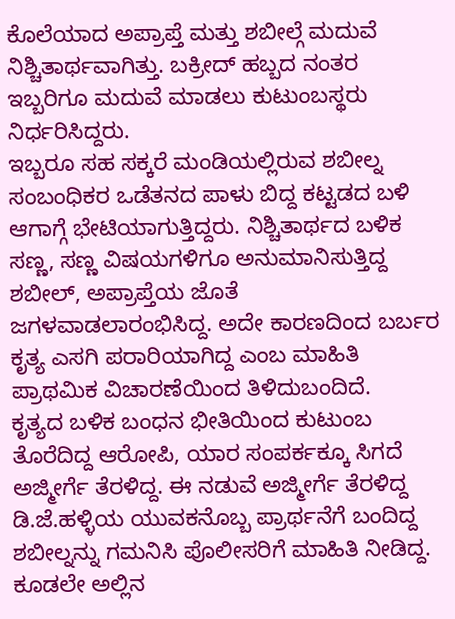ಕೊಲೆಯಾದ ಅಪ್ರಾಪ್ತೆ ಮತ್ತು ಶಬೀಲ್ಗೆ ಮದುವೆ ನಿಶ್ಚಿತಾರ್ಥವಾಗಿತ್ತು. ಬಕ್ರೀದ್ ಹಬ್ಬದ ನಂತರ ಇಬ್ಬರಿಗೂ ಮದುವೆ ಮಾಡಲು ಕುಟುಂಬಸ್ಥರು ನಿರ್ಧರಿಸಿದ್ದರು.
ಇಬ್ಬರೂ ಸಹ ಸಕ್ಕರೆ ಮಂಡಿಯಲ್ಲಿರುವ ಶಬೀಲ್ನ ಸಂಬಂಧಿಕರ ಒಡೆತನದ ಪಾಳು ಬಿದ್ದ ಕಟ್ಟಡದ ಬಳಿ ಆಗಾಗ್ಗೆ ಭೇಟಿಯಾಗುತ್ತಿದ್ದರು. ನಿಶ್ಚಿತಾರ್ಥದ ಬಳಿಕ ಸಣ್ಣ, ಸಣ್ಣ ವಿಷಯಗಳಿಗೂ ಅನುಮಾನಿಸುತ್ತಿದ್ದ ಶಬೀಲ್, ಅಪ್ರಾಪ್ತೆಯ ಜೊತೆ ಜಗಳವಾಡಲಾರಂಭಿಸಿದ್ದ. ಅದೇ ಕಾರಣದಿಂದ ಬರ್ಬರ ಕೃತ್ಯ ಎಸಗಿ ಪರಾರಿಯಾಗಿದ್ದ ಎಂಬ ಮಾಹಿತಿ ಪ್ರಾಥಮಿಕ ವಿಚಾರಣೆಯಿಂದ ತಿಳಿದುಬಂದಿದೆ.
ಕೃತ್ಯದ ಬಳಿಕ ಬಂಧನ ಭೀತಿಯಿಂದ ಕುಟುಂಬ ತೊರೆದಿದ್ದ ಆರೋಪಿ, ಯಾರ ಸಂಪರ್ಕಕ್ಕೂ ಸಿಗದೆ ಅಜ್ಮೀರ್ಗೆ ತೆರಳಿದ್ದ. ಈ ನಡುವೆ ಅಜ್ಮೀರ್ಗೆ ತೆರಳಿದ್ದ ಡಿ.ಜೆ.ಹಳ್ಳಿಯ ಯುವಕನೊಬ್ಬ ಪ್ರಾರ್ಥನೆಗೆ ಬಂದಿದ್ದ ಶಬೀಲ್ನನ್ನು ಗಮನಿಸಿ ಪೊಲೀಸರಿಗೆ ಮಾಹಿತಿ ನೀಡಿದ್ದ. ಕೂಡಲೇ ಅಲ್ಲಿನ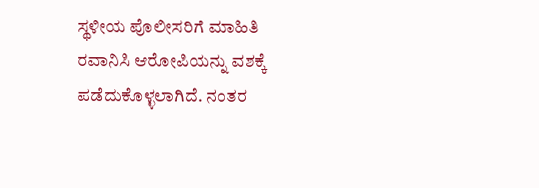ಸ್ಥಳೀಯ ಪೊಲೀಸರಿಗೆ ಮಾಹಿತಿ ರವಾನಿಸಿ ಆರೋಪಿಯನ್ನು ವಶಕ್ಕೆ ಪಡೆದುಕೊಳ್ಳಲಾಗಿದೆ. ನಂತರ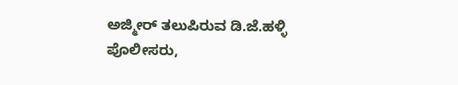ಅಜ್ಮೀರ್ ತಲುಪಿರುವ ಡಿ.ಜೆ.ಹಳ್ಳಿ ಪೊಲೀಸರು,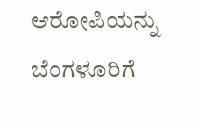ಆರೋಪಿಯನ್ನು ಬೆಂಗಳೂರಿಗೆ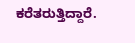ಕರೆತರುತ್ತಿದ್ದಾರೆ.